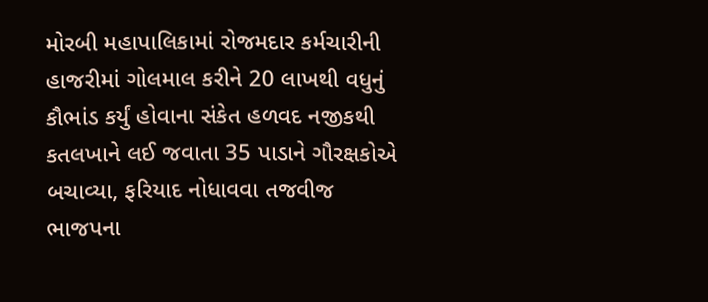મોરબી મહાપાલિકામાં રોજમદાર કર્મચારીની હાજરીમાં ગોલમાલ કરીને 20 લાખથી વધુનું કૌભાંડ કર્યું હોવાના સંકેત હળવદ નજીકથી કતલખાને લઈ જવાતા 35 પાડાને ગૌરક્ષકોએ બચાવ્યા, ફરિયાદ નોધાવવા તજવીજ ભાજપના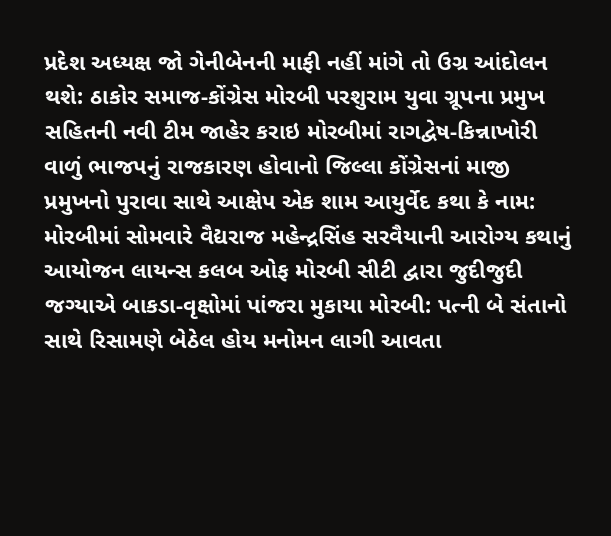પ્રદેશ અધ્યક્ષ જો ગેનીબેનની માફી નહીં માંગે તો ઉગ્ર આંદોલન થશે: ઠાકોર સમાજ-કોંગ્રેસ મોરબી પરશુરામ યુવા ગ્રૂપના પ્રમુખ સહિતની નવી ટીમ જાહેર કરાઇ મોરબીમાં રાગદ્વેષ-કિન્નાખોરી વાળું ભાજપનું રાજકારણ હોવાનો જિલ્લા કોંગ્રેસનાં માજી પ્રમુખનો પુરાવા સાથે આક્ષેપ એક શામ આયુર્વેદ કથા કે નામ: મોરબીમાં સોમવારે વૈદ્યરાજ મહેન્દ્રસિંહ સરવૈયાની આરોગ્ય કથાનું આયોજન લાયન્સ કલબ ઓફ મોરબી સીટી દ્વારા જુદીજુદી જગ્યાએ બાકડા-વૃક્ષોમાં પાંજરા મુકાયા મોરબી: પત્ની બે સંતાનો સાથે રિસામણે બેઠેલ હોય મનોમન લાગી આવતા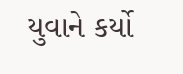યુવાને કર્યો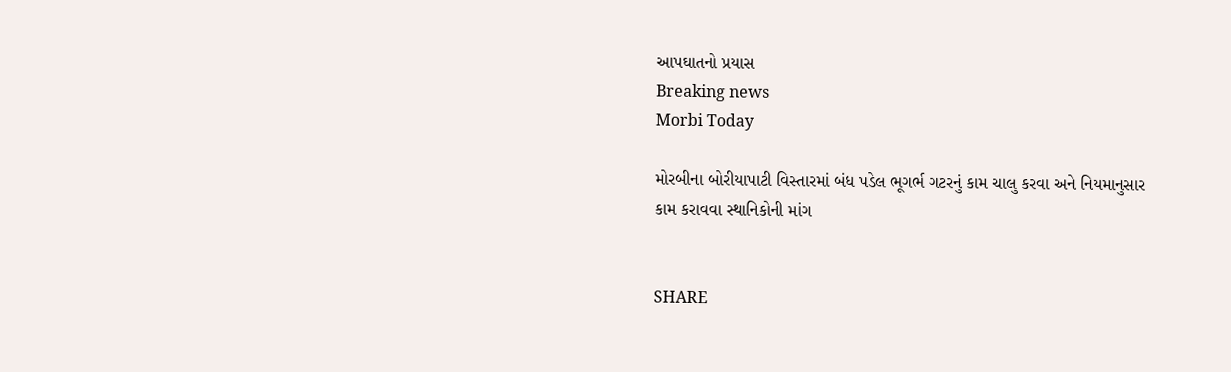આપઘાતનો પ્રયાસ
Breaking news
Morbi Today

મોરબીના બોરીયાપાટી વિસ્તારમાં બંધ પડેલ ભૂગર્ભ ગટરનું કામ ચાલુ કરવા અને નિયમાનુસાર કામ કરાવવા સ્થાનિકોની માંગ


SHARE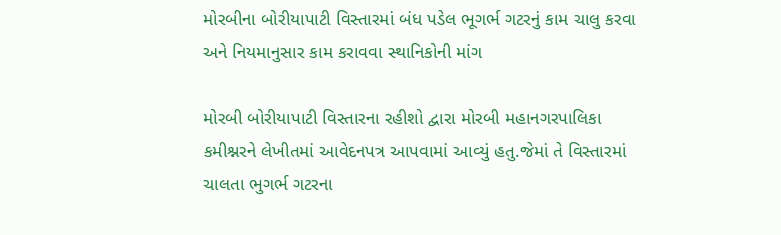મોરબીના બોરીયાપાટી વિસ્તારમાં બંધ પડેલ ભૂગર્ભ ગટરનું કામ ચાલુ કરવા અને નિયમાનુસાર કામ કરાવવા સ્થાનિકોની માંગ

મોરબી બોરીયાપાટી વિસ્તારના રહીશો દ્વારા મોરબી મહાનગરપાલિકા કમીશ્નરને લેખીતમાં આવેદનપત્ર આપવામાં આવ્યું હતુ.જેમાં તે વિસ્તારમાં ચાલતા ભુગર્ભ ગટરના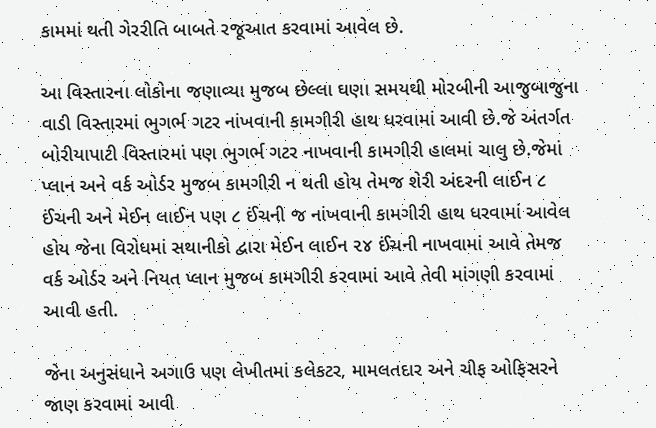કામમાં થતી ગેરરીતિ બાબતે રજૂઆત કરવામાં આવેલ છે.

આ વિસ્તારના લોકોના જણાવ્યા મુજબ છેલ્લા ઘણા સમયથી મોરબીની આજુબાજુના વાડી વિસ્તારમાં ભુગર્ભ ગટર નાંખવાની કામગીરી હાથ ધરવામાં આવી છે.જે અંતર્ગત બોરીયાપાટી વિસ્તારમાં પણ ભુગર્ભ ગટર નાખવાની કામગીરી હાલમાં ચાલુ છે.જેમાં પ્લાન અને વર્ક ઓર્ડર મુજબ કામગીરી ન થતી હોય તેમજ શેરી અંદરની લાઈન ૮ ઈંચની અને મેઈન લાઈન પણ ૮ ઈંચની જ નાંખવાની કામગીરી હાથ ધરવામાં આવેલ હોય જેના વિરોધમાં સથાનીકો દ્વારા મેઈન લાઈન ૨૪ ઈંચની નાખવામાં આવે તેમજ વર્ક ઓર્ડર અને નિયત પ્લાન મુજબ કામગીરી કરવામાં આવે તેવી માંગણી કરવામાં આવી હતી.

જેના અનુસંધાને અગાઉ પણ લેખીતમાં કલેકટર, મામલતદાર અને ચીફ ઓફિસરને જાણ કરવામાં આવી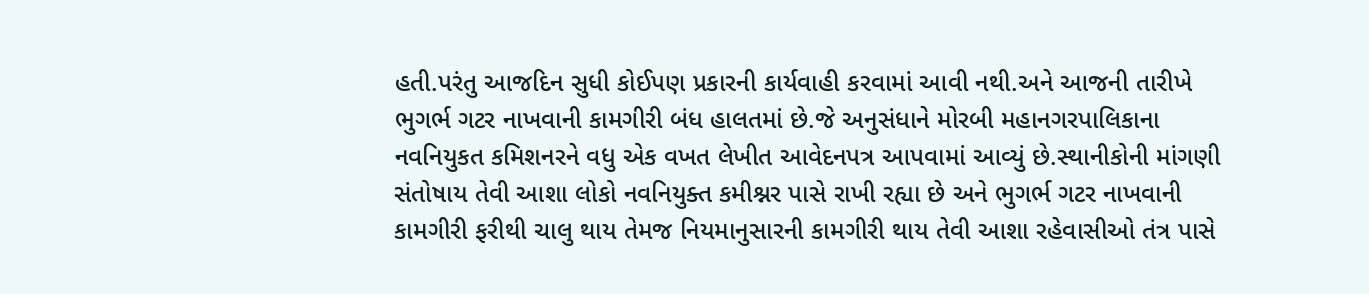હતી.પરંતુ આજદિન સુધી કોઈપણ પ્રકારની કાર્યવાહી કરવામાં આવી નથી.અને આજની તારીખે ભુગર્ભ ગટર નાખવાની કામગીરી બંધ હાલતમાં છે.જે અનુસંધાને મોરબી મહાનગરપાલિકાના નવનિયુકત કમિશનરને વધુ એક વખત લેખીત આવેદનપત્ર આપવામાં આવ્યું છે.સ્થાનીકોની માંગણી સંતોષાય તેવી આશા લોકો નવનિયુક્ત કમીશ્નર પાસે રાખી રહ્યા છે અને ભુગર્ભ ગટર નાખવાની કામગીરી ફરીથી ચાલુ થાય તેમજ નિયમાનુસારની કામગીરી થાય તેવી આશા રહેવાસીઓ તંત્ર પાસે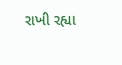રાખી રહ્યા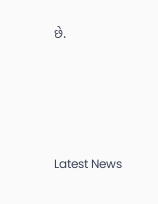છે.






Latest News